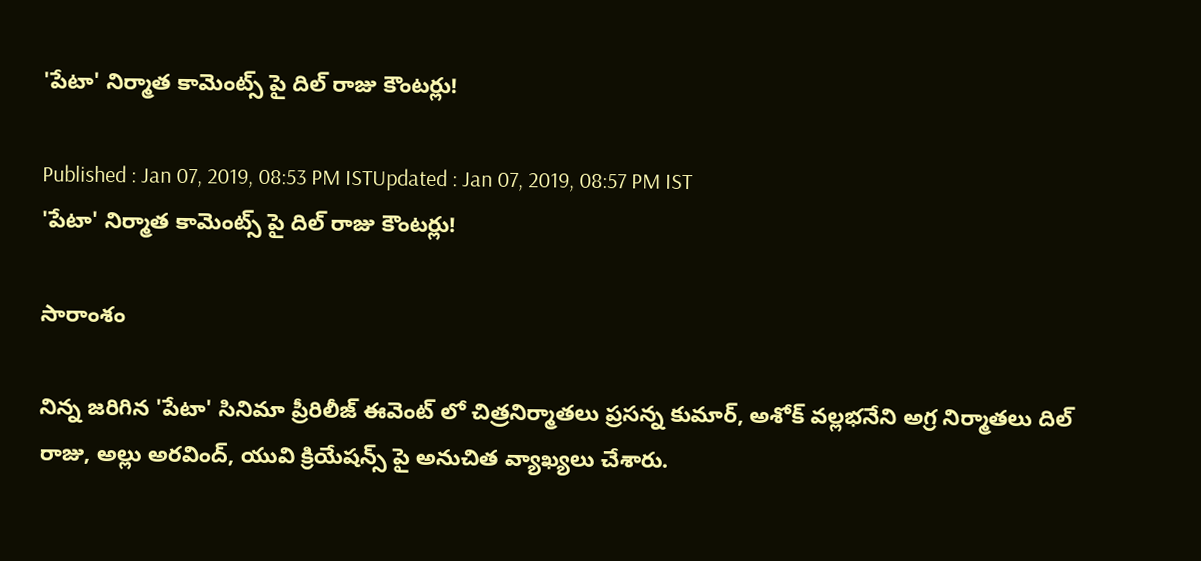'పేటా' నిర్మాత కామెంట్స్ పై దిల్ రాజు కౌంటర్లు!

Published : Jan 07, 2019, 08:53 PM ISTUpdated : Jan 07, 2019, 08:57 PM IST
'పేటా' నిర్మాత కామెంట్స్ పై దిల్ రాజు కౌంటర్లు!

సారాంశం

నిన్న జరిగిన 'పేటా' సినిమా ప్రీరిలీజ్ ఈవెంట్ లో చిత్రనిర్మాతలు ప్రసన్న కుమార్, అశోక్ వల్లభనేని అగ్ర నిర్మాతలు దిల్ రాజు, అల్లు అరవింద్, యువి క్రియేషన్స్ పై అనుచిత వ్యాఖ్యలు చేశారు.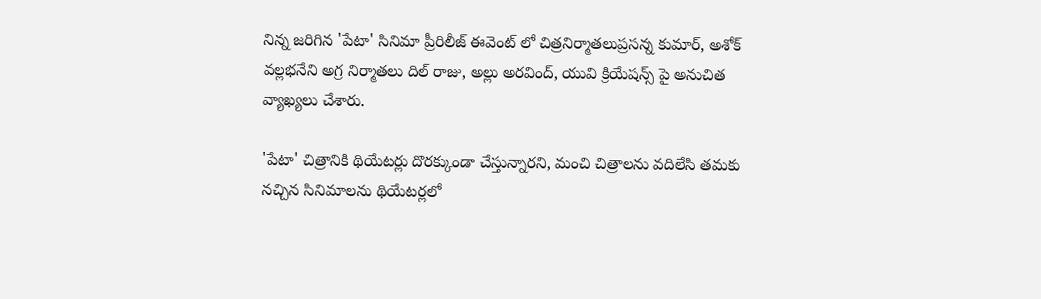నిన్న జరిగిన 'పేటా' సినిమా ప్రీరిలీజ్ ఈవెంట్ లో చిత్రనిర్మాతలుప్రసన్న కుమార్, అశోక్ వల్లభనేని అగ్ర నిర్మాతలు దిల్ రాజు, అల్లు అరవింద్, యువి క్రియేషన్స్ పై అనుచిత వ్యాఖ్యలు చేశారు.

'పేటా' చిత్రానికి థియేటర్లు దొరక్కుండా చేస్తున్నారని, మంచి చిత్రాలను వదిలేసి తమకు నచ్చిన సినిమాలను థియేటర్లలో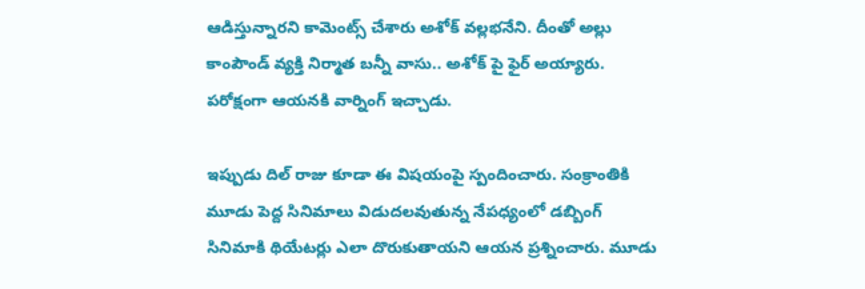ఆడిస్తున్నారని కామెంట్స్ చేశారు అశోక్ వల్లభనేని. దీంతో అల్లు కాంపౌండ్ వ్యక్తి నిర్మాత బన్నీ వాసు.. అశోక్ పై ఫైర్ అయ్యారు. పరోక్షంగా ఆయనకి వార్నింగ్ ఇచ్చాడు.

ఇప్పుడు దిల్ రాజు కూడా ఈ విషయంపై స్పందించారు. సంక్రాంతికి మూడు పెద్ద సినిమాలు విడుదలవుతున్న నేపధ్యంలో డబ్బింగ్ సినిమాకి థియేటర్లు ఎలా దొరుకుతాయని ఆయన ప్రశ్నించారు. మూడు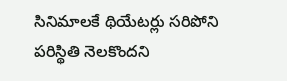సినిమాలకే థియేటర్లు సరిపోని పరిస్థితి నెలకొందని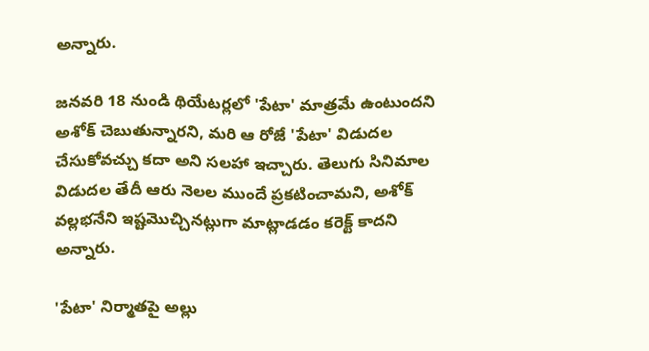అన్నారు.

జనవరి 18 నుండి థియేటర్లలో 'పేటా' మాత్రమే ఉంటుందని అశోక్ చెబుతున్నారని, మరి ఆ రోజే 'పేటా' విడుదల చేసుకోవచ్చు కదా అని సలహా ఇచ్చారు. తెలుగు సినిమాల విడుదల తేదీ ఆరు నెలల ముందే ప్రకటించామని, అశోక్ వల్లభనేని ఇష్టమొచ్చినట్లుగా మాట్లాడడం కరెక్ట్ కాదని అన్నారు.

'పేటా' నిర్మాతపై అల్లు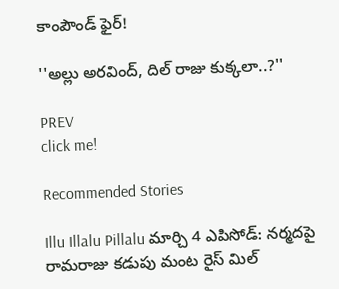కాంపౌండ్ ఫైర్!

''అల్లు అరవింద్, దిల్ రాజు కుక్కలా..?''

PREV
click me!

Recommended Stories

Illu Illalu Pillalu మార్చి 4 ఎపిసోడ్: నర్మదపై రామరాజు కడుపు మంట రైస్ మిల్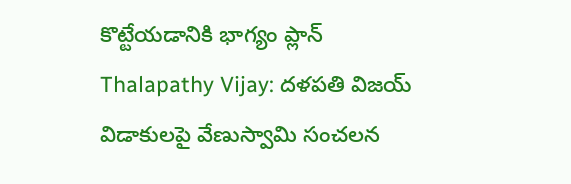కొట్టేయడానికి భాగ్యం ప్లాన్
Thalapathy Vijay: దళపతి విజయ్ విడాకులపై వేణుస్వామి సంచలన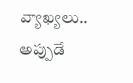వ్యాఖ్యలు.. అప్పుడే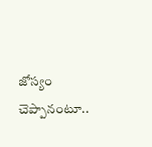జోస్యం చెప్పానంటూ..